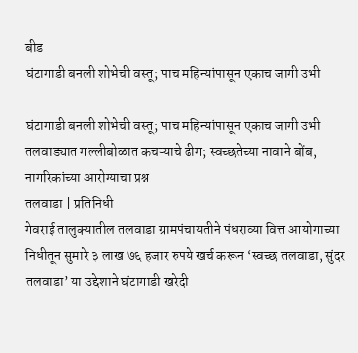बीड
घंटागाडी बनली शोभेची वस्तू; पाच महिन्यांपासून एकाच जागी उभी

घंटागाडी बनली शोभेची वस्तू; पाच महिन्यांपासून एकाच जागी उभी
तलवाड्यात गल्लीबोळात कचऱ्याचे ढीग; स्वच्छतेच्या नावाने बोंब, नागरिकांच्या आरोग्याचा प्रश्न
तलवाडा | प्रतिनिधी
गेवराई तालुक्यातील तलवाडा ग्रामपंचायतीने पंधराव्या वित्त आयोगाच्या निधीतून सुमारे ३ लाख ७६ हजार रुपये खर्च करून ‘स्वच्छ तलवाडा, सुंदर तलवाडा’ या उद्देशाने घंटागाडी खरेदी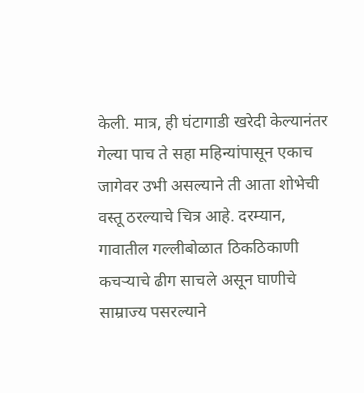केली. मात्र, ही घंटागाडी खरेदी केल्यानंतर गेल्या पाच ते सहा महिन्यांपासून एकाच जागेवर उभी असल्याने ती आता शोभेची वस्तू ठरल्याचे चित्र आहे. दरम्यान, गावातील गल्लीबोळात ठिकठिकाणी कचऱ्याचे ढीग साचले असून घाणीचे साम्राज्य पसरल्याने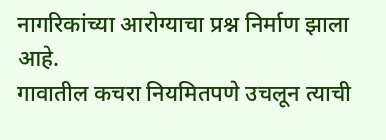नागरिकांच्या आरोग्याचा प्रश्न निर्माण झाला आहे.
गावातील कचरा नियमितपणे उचलून त्याची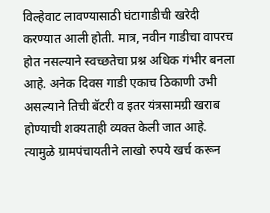विल्हेवाट लावण्यासाठी घंटागाडीची खरेदी करण्यात आली होती. मात्र, नवीन गाडीचा वापरच होत नसल्याने स्वच्छतेचा प्रश्न अधिक गंभीर बनला आहे. अनेक दिवस गाडी एकाच ठिकाणी उभी असल्याने तिची बॅटरी व इतर यंत्रसामग्री खराब होण्याची शक्यताही व्यक्त केली जात आहे. त्यामुळे ग्रामपंचायतीने लाखो रुपये खर्च करून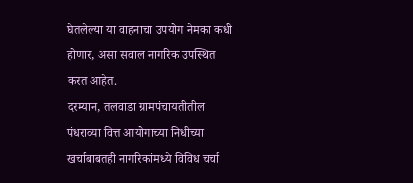घेतलेल्या या वाहनाचा उपयोग नेमका कधी होणार, असा सवाल नागरिक उपस्थित करत आहेत.
दरम्यान, तलवाडा ग्रामपंचायतीतील पंधराव्या वित्त आयोगाच्या निधीच्या खर्चाबाबतही नागरिकांमध्ये विविध चर्चा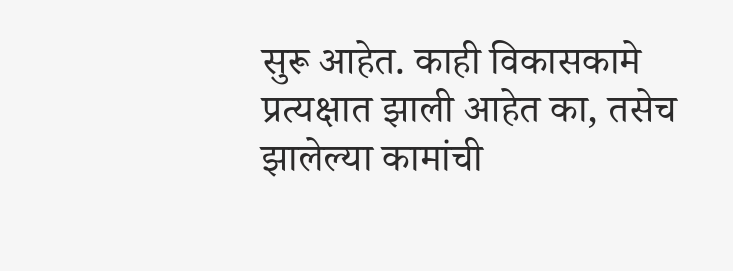सुरू आहेत. काही विकासकामे प्रत्यक्षात झाली आहेत का, तसेच झालेल्या कामांची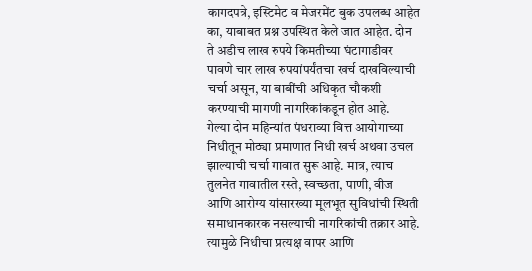कागदपत्रे, इस्टिमेट व मेजरमेंट बुक उपलब्ध आहेत का, याबाबत प्रश्न उपस्थित केले जात आहेत. दोन ते अडीच लाख रुपये किमतीच्या घंटागाडीवर पावणे चार लाख रुपयांपर्यंतचा खर्च दाखविल्याची चर्चा असून, या बाबींची अधिकृत चौकशी करण्याची मागणी नागरिकांकडून होत आहे.
गेल्या दोन महिन्यांत पंधराव्या वित्त आयोगाच्या निधीतून मोठ्या प्रमाणात निधी खर्च अथवा उचल झाल्याची चर्चा गावात सुरू आहे. मात्र, त्याच तुलनेत गावातील रस्ते, स्वच्छता, पाणी, वीज आणि आरोग्य यांसारख्या मूलभूत सुविधांची स्थिती समाधानकारक नसल्याची नागरिकांची तक्रार आहे. त्यामुळे निधीचा प्रत्यक्ष वापर आणि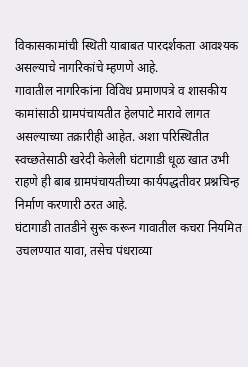विकासकामांची स्थिती याबाबत पारदर्शकता आवश्यक असल्याचे नागरिकांचे म्हणणे आहे.
गावातील नागरिकांना विविध प्रमाणपत्रे व शासकीय कामांसाठी ग्रामपंचायतीत हेलपाटे मारावे लागत असल्याच्या तक्रारीही आहेत. अशा परिस्थितीत स्वच्छतेसाठी खरेदी केलेली घंटागाडी धूळ खात उभी राहणे ही बाब ग्रामपंचायतीच्या कार्यपद्धतीवर प्रश्नचिन्ह निर्माण करणारी ठरत आहे.
घंटागाडी तातडीने सुरू करून गावातील कचरा नियमित उचलण्यात यावा, तसेच पंधराव्या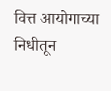वित्त आयोगाच्या निधीतून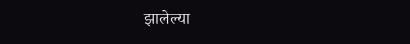झालेल्या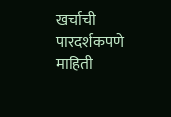खर्चाची पारदर्शकपणे माहिती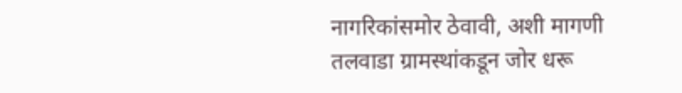नागरिकांसमोर ठेवावी, अशी मागणी तलवाडा ग्रामस्थांकडून जोर धरू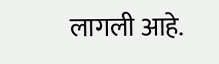लागली आहे.